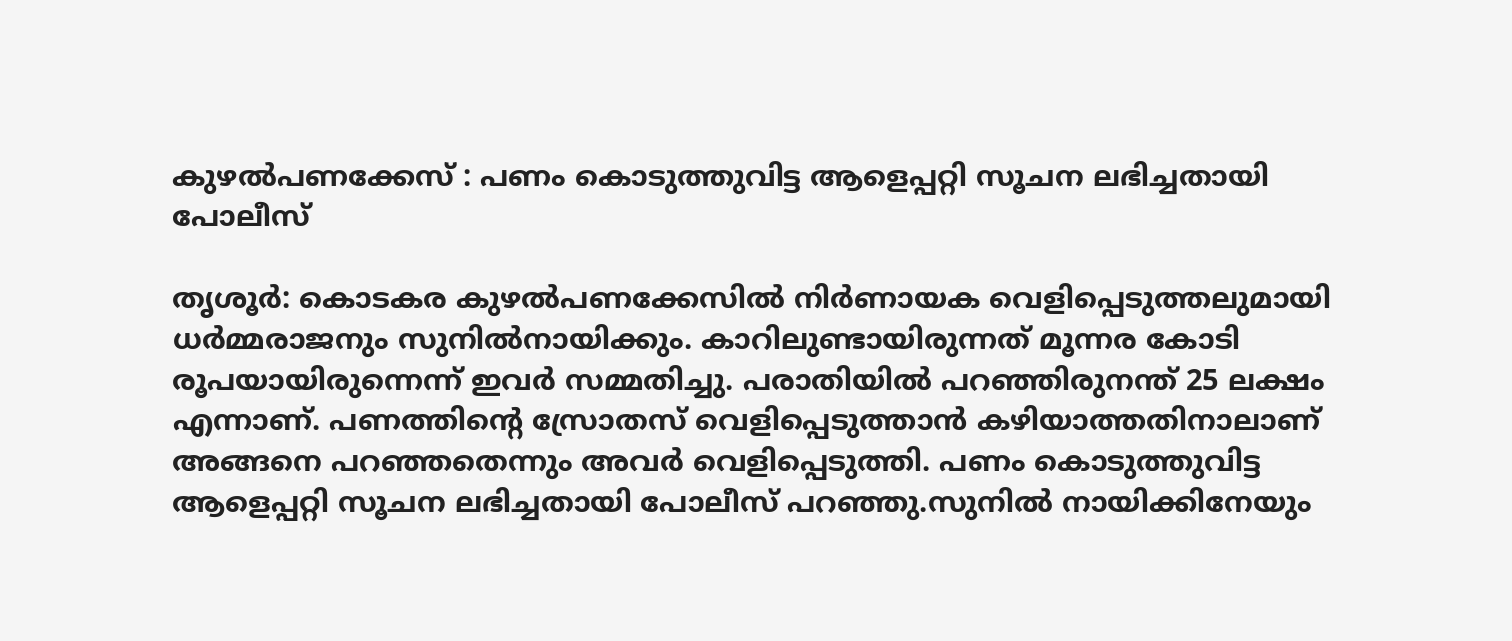കുഴല്‍പണക്കേസ്‌ : പണം കൊടുത്തുവിട്ട ആളെപ്പറ്റി സൂചന ലഭിച്ചതായി പോലീസ്‌

തൃശൂര്‍: കൊടകര കുഴല്‍പണക്കേസില്‍ നിര്‍ണായക വെളിപ്പെടുത്തലുമായി ധര്‍മ്മരാജനും സുനില്‍നായിക്കും. കാറിലുണ്ടായിരുന്നത്‌ മൂന്നര കോടി രൂപയായിരുന്നെന്ന്‌ ഇവര്‍ സമ്മതിച്ചു. പരാതിയില്‍ പറഞ്ഞിരുനന്ത്‌ 25 ലക്ഷം എന്നാണ്‌. പണത്തിന്റെ സ്രോതസ്‌ വെളിപ്പെടുത്താന്‍ കഴിയാത്തതിനാലാണ്‌ അങ്ങനെ പറഞ്ഞതെന്നും അവര്‍ വെളിപ്പെടുത്തി. പണം കൊടുത്തുവിട്ട ആളെപ്പറ്റി സൂചന ലഭിച്ചതായി പോലീസ്‌ പറഞ്ഞു.സുനില്‍ നായിക്കിനേയും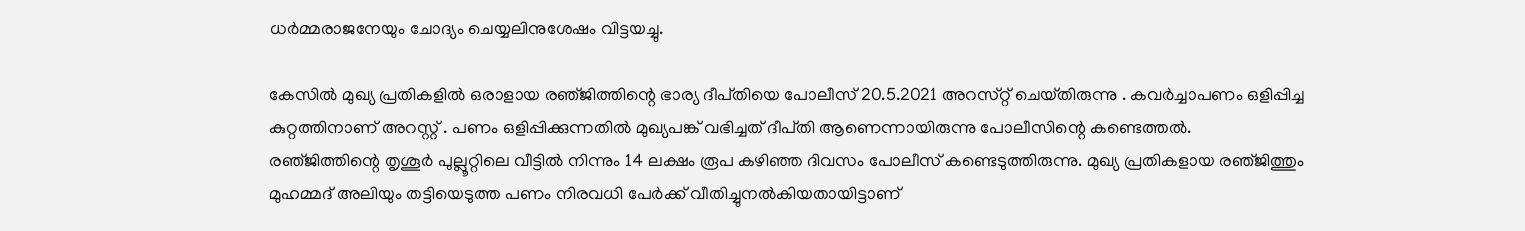ധര്‍മ്മരാജനേയും ചോദ്യം ചെയ്യലിനുശേഷം വിട്ടയച്ചു.

കേസില്‍ മുഖ്യ പ്രതികളില്‍ ഒരാളായ രഞ്‌ജിത്തിന്റെ ഭാര്യ ദീപ്‌തിയെ പോലീസ്‌ 20.5.2021 അറസ്‌റ്റ്‌ ചെയ്‌തിരുന്നു . കവര്‍ച്ചാപണം ഒളിപ്പിച്ച കുറ്റത്തിനാണ്‌ അറസ്റ്റ്‌ . പണം ഒളിപ്പിക്കുന്നതില്‍ മുഖ്യപങ്ക്‌ വഭിച്ചത്‌ ദീപ്‌തി ആണെന്നായിരുന്നു പോലീസിന്റെ കണ്ടെത്തല്‍. രഞ്‌ജിത്തിന്റെ തൃശൂര്‍ പുല്ലൂറ്റിലെ വീട്ടില്‍ നിന്നും 14 ലക്ഷം രൂപ കഴിഞ്ഞ ദിവസം പോലീസ്‌ കണ്ടെടുത്തിരുന്നു. മുഖ്യ പ്രതികളായ രഞ്‌ജിത്തും മുഹമ്മദ്‌ അലിയും തട്ടിയെടുത്ത പണം നിരവധി പേര്‍ക്ക്‌ വീതിച്ചുനല്‍കിയതായിട്ടാണ്‌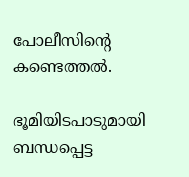പോലീസിന്റെ കണ്ടെത്തല്‍.

ഭൂമിയിടപാടുമായി ബന്ധപ്പെട്ട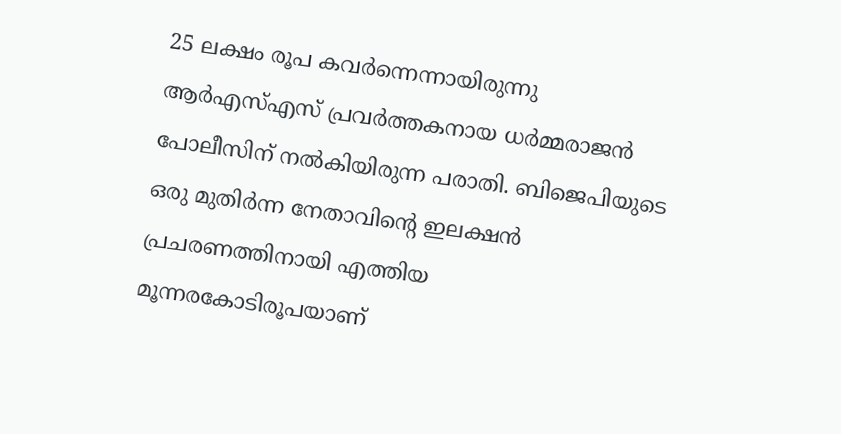25 ലക്ഷം രൂപ കവര്‍ന്നെന്നായിരുന്നു ആര്‍എസ്‌എസ്‌ പ്രവര്‍ത്തകനായ ധര്‍മ്മരാജന്‍ പോലീസിന്‌ നല്‍കിയിരുന്ന പരാതി. ബിജെപിയുടെ ഒരു മുതിര്‍ന്ന നേതാവിന്റെ ഇലക്ഷന്‍ പ്രചരണത്തിനായി എത്തിയ മൂന്നരകോടിരൂപയാണ്‌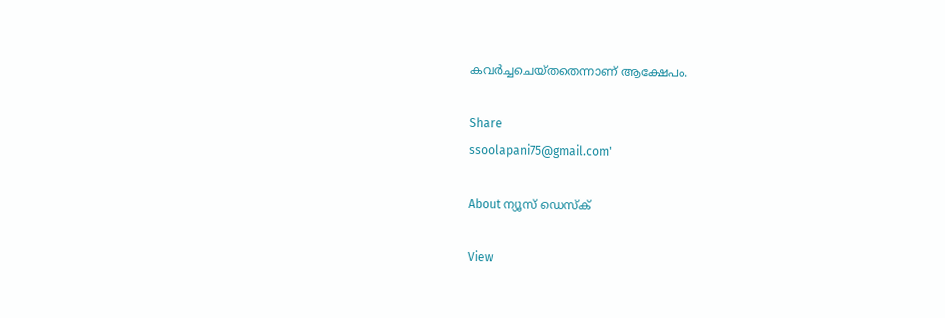കവര്‍ച്ചചെയ്‌തതെന്നാണ്‌ ആക്ഷേപം.

Share
ssoolapani75@gmail.com'

About ന്യൂസ് ഡെസ്ക്

View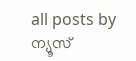all posts by ന്യൂസ്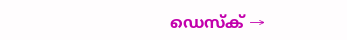ഡെസ്ക് →